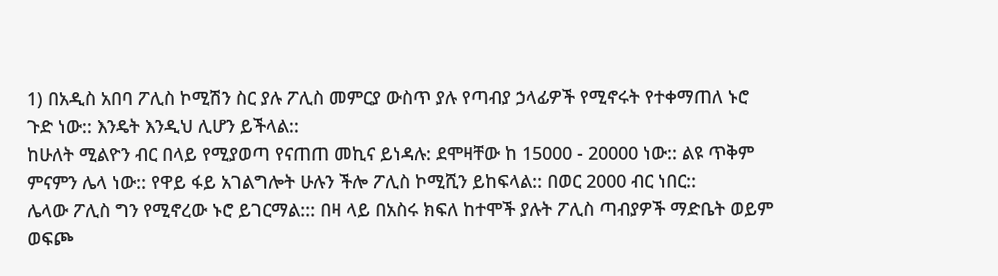1) በአዲስ አበባ ፖሊስ ኮሚሽን ስር ያሉ ፖሊስ መምርያ ውስጥ ያሉ የጣብያ ኃላፊዎች የሚኖሩት የተቀማጠለ ኑሮ ጉድ ነው:: እንዴት እንዲህ ሊሆን ይችላል::
ከሁለት ሚልዮን ብር በላይ የሚያወጣ የናጠጠ መኪና ይነዳሉ: ደሞዛቸው ከ 15000 - 20000 ነው:: ልዩ ጥቅም ምናምን ሌላ ነው:: የዋይ ፋይ አገልግሎት ሁሉን ችሎ ፖሊስ ኮሚሺን ይከፍላል:: በወር 2000 ብር ነበር::
ሌላው ፖሊስ ግን የሚኖረው ኑሮ ይገርማል::: በዛ ላይ በአስሩ ክፍለ ከተሞች ያሉት ፖሊስ ጣብያዎች ማድቤት ወይም ወፍጮ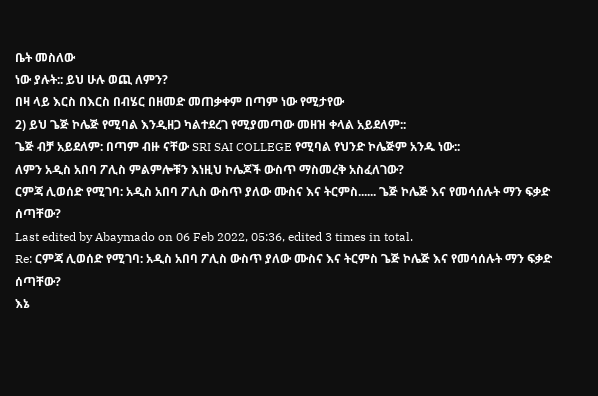ቤት መስለው
ነው ያሉት:: ይህ ሁሉ ወጪ ለምን?
በዛ ላይ እርስ በእርስ በብሄር በዘመድ መጠቃቀም በጣም ነው የሚታየው
2) ይህ ጌጅ ኮሌጅ የሚባል እንዲዘጋ ካልተደረገ የሚያመጣው መዘዝ ቀላል አይደለም::
ጌጅ ብቻ አይደለም: በጣም ብዙ ናቸው SRI SAI COLLEGE የሚባል የህንድ ኮሌጅም አንዱ ነው::
ለምን አዲስ አበባ ፖሊስ ምልምሎቹን እነዚህ ኮሌጆች ውስጥ ማስመረቅ አስፈለገው?
ርምጃ ሊወሰድ የሚገባ: አዲስ አበባ ፖሊስ ውስጥ ያለው ሙስና እና ትርምስ...... ጌጅ ኮሌጅ እና የመሳሰሉት ማን ፍቃድ ሰጣቸው?
Last edited by Abaymado on 06 Feb 2022, 05:36, edited 3 times in total.
Re: ርምጃ ሊወሰድ የሚገባ: አዲስ አበባ ፖሊስ ውስጥ ያለው ሙስና እና ትርምስ ጌጅ ኮሌጅ እና የመሳሰሉት ማን ፍቃድ ሰጣቸው?
እኔ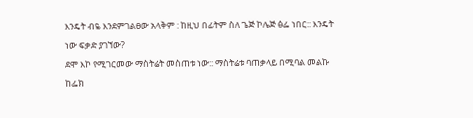እንዴት ብዬ እንደምገልፀው አላቅም : ከዚህ በፊትም ስለ ጌጅ ኮሌጅ ፅፌ ነበር:: እንዴት ነው ፍቃድ ያገኘው?
ደሞ እኮ የሚገርመው ማስትሬት መስጠቱ ነው:: ማስትሬቱ ባጠቃላይ በሚባል መልኩ ከፌክ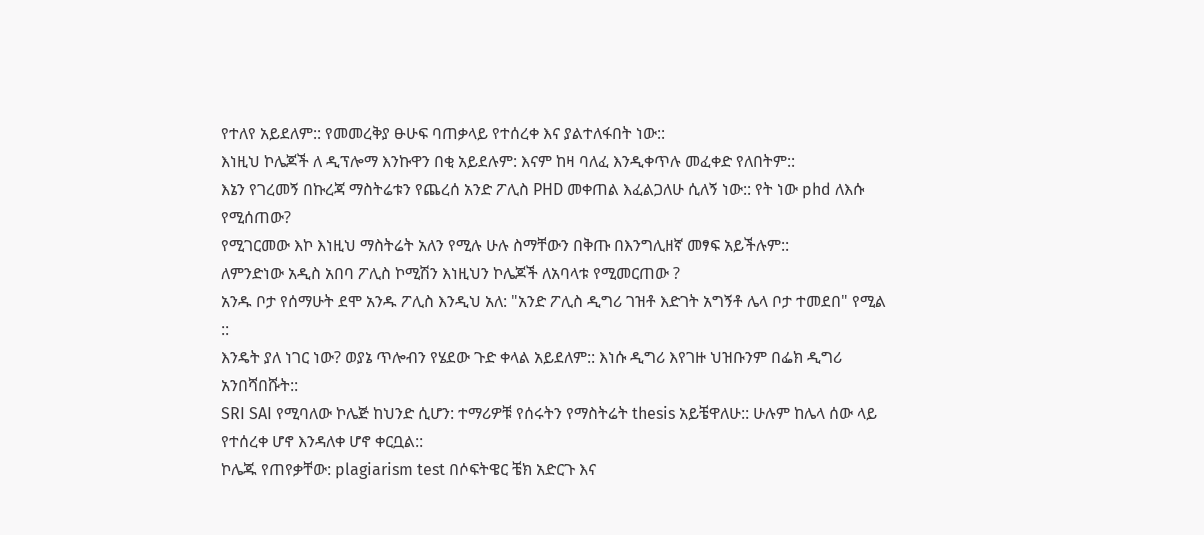የተለየ አይደለም:: የመመረቅያ ፁሁፍ ባጠቃላይ የተሰረቀ እና ያልተለፋበት ነው::
እነዚህ ኮሌጆች ለ ዲፕሎማ እንኩዋን በቂ አይደሉም: እናም ከዛ ባለፈ እንዲቀጥሉ መፈቀድ የለበትም::
እኔን የገረመኝ በኩረጃ ማስትሬቱን የጨረሰ አንድ ፖሊስ PHD መቀጠል እፈልጋለሁ ሲለኝ ነው:: የት ነው phd ለእሱ የሚሰጠው?
የሚገርመው እኮ እነዚህ ማስትሬት አለን የሚሉ ሁሉ ስማቸውን በቅጡ በእንግሊዘኛ መፃፍ አይችሉም::
ለምንድነው አዲስ አበባ ፖሊስ ኮሚሽን እነዚህን ኮሌጆች ለአባላቱ የሚመርጠው ?
አንዱ ቦታ የሰማሁት ደሞ አንዱ ፖሊስ እንዲህ አለ: "አንድ ፖሊስ ዲግሪ ገዝቶ እድገት አግኝቶ ሌላ ቦታ ተመደበ" የሚል ::
እንዴት ያለ ነገር ነው? ወያኔ ጥሎብን የሄደው ጉድ ቀላል አይደለም:: እነሱ ዲግሪ እየገዙ ህዝቡንም በፌክ ዲግሪ አንበሻበሹት::
SRI SAI የሚባለው ኮሌጅ ከህንድ ሲሆን: ተማሪዎቹ የሰሩትን የማስትሬት thesis አይቼዋለሁ:: ሁሉም ከሌላ ሰው ላይ የተሰረቀ ሆኖ እንዳለቀ ሆኖ ቀርቧል::
ኮሌጁ የጠየቃቸው: plagiarism test በሶፍትዌር ቼክ አድርጉ እና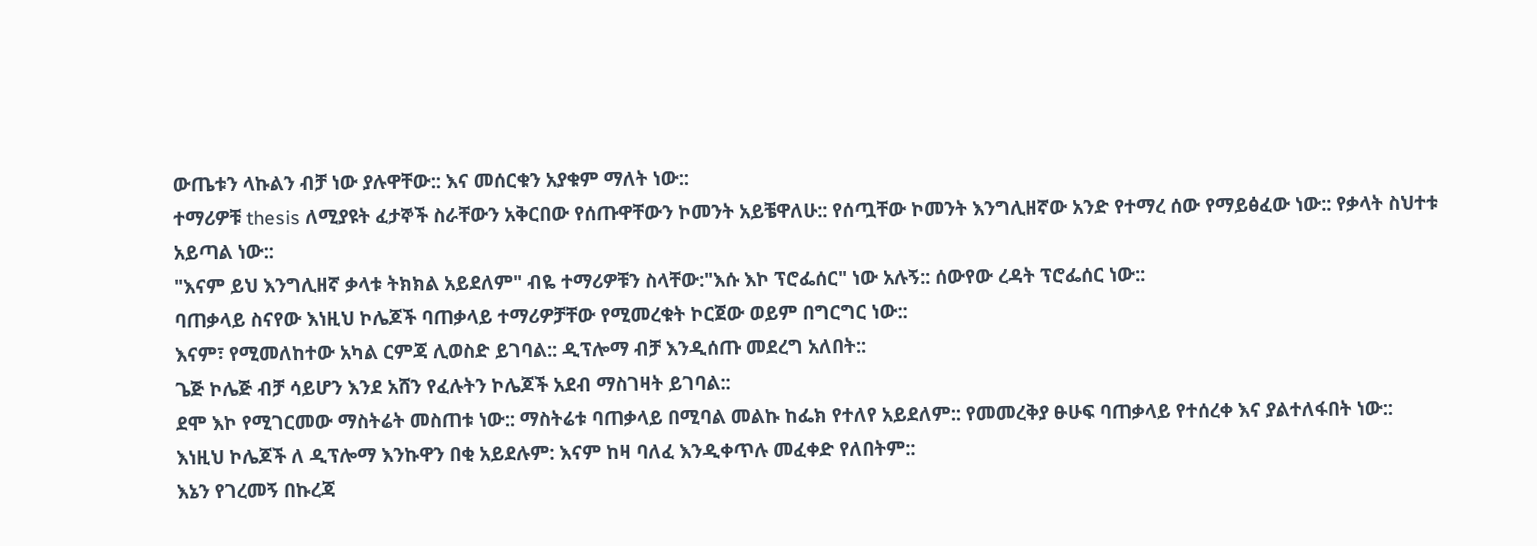ውጤቱን ላኩልን ብቻ ነው ያሉዋቸው:: እና መሰርቁን አያቁም ማለት ነው::
ተማሪዎቹ thesis ለሚያዩት ፈታኞች ስራቸውን አቅርበው የሰጡዋቸውን ኮመንት አይቼዋለሁ:: የሰጧቸው ኮመንት እንግሊዘኛው አንድ የተማረ ሰው የማይፅፈው ነው:: የቃላት ስህተቱ አይጣል ነው::
"እናም ይህ እንግሊዘኛ ቃላቱ ትክክል አይደለም" ብዬ ተማሪዎቹን ስላቸው:"እሱ እኮ ፕሮፌሰር" ነው አሉኝ:: ሰውየው ረዳት ፕሮፌሰር ነው::
ባጠቃላይ ስናየው እነዚህ ኮሌጆች ባጠቃላይ ተማሪዎቻቸው የሚመረቁት ኮርጀው ወይም በግርግር ነው::
እናም፣ የሚመለከተው አካል ርምጃ ሊወስድ ይገባል:: ዲፕሎማ ብቻ እንዲሰጡ መደረግ አለበት::
ጌጅ ኮሌጅ ብቻ ሳይሆን እንደ አሸን የፈሉትን ኮሌጆች አደብ ማስገዛት ይገባል::
ደሞ እኮ የሚገርመው ማስትሬት መስጠቱ ነው:: ማስትሬቱ ባጠቃላይ በሚባል መልኩ ከፌክ የተለየ አይደለም:: የመመረቅያ ፁሁፍ ባጠቃላይ የተሰረቀ እና ያልተለፋበት ነው::
እነዚህ ኮሌጆች ለ ዲፕሎማ እንኩዋን በቂ አይደሉም: እናም ከዛ ባለፈ እንዲቀጥሉ መፈቀድ የለበትም::
እኔን የገረመኝ በኩረጃ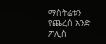ማስትሬቱን የጨረሰ አንድ ፖሊስ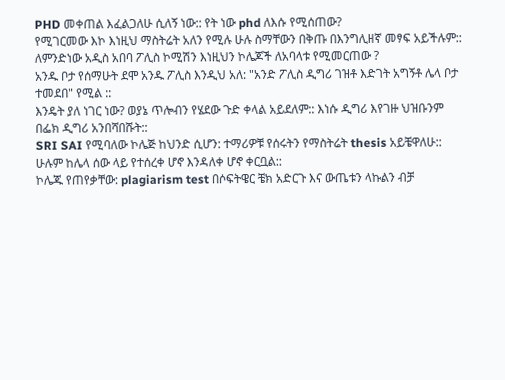PHD መቀጠል እፈልጋለሁ ሲለኝ ነው:: የት ነው phd ለእሱ የሚሰጠው?
የሚገርመው እኮ እነዚህ ማስትሬት አለን የሚሉ ሁሉ ስማቸውን በቅጡ በእንግሊዘኛ መፃፍ አይችሉም::
ለምንድነው አዲስ አበባ ፖሊስ ኮሚሽን እነዚህን ኮሌጆች ለአባላቱ የሚመርጠው ?
አንዱ ቦታ የሰማሁት ደሞ አንዱ ፖሊስ እንዲህ አለ: "አንድ ፖሊስ ዲግሪ ገዝቶ እድገት አግኝቶ ሌላ ቦታ ተመደበ" የሚል ::
እንዴት ያለ ነገር ነው? ወያኔ ጥሎብን የሄደው ጉድ ቀላል አይደለም:: እነሱ ዲግሪ እየገዙ ህዝቡንም በፌክ ዲግሪ አንበሻበሹት::
SRI SAI የሚባለው ኮሌጅ ከህንድ ሲሆን: ተማሪዎቹ የሰሩትን የማስትሬት thesis አይቼዋለሁ:: ሁሉም ከሌላ ሰው ላይ የተሰረቀ ሆኖ እንዳለቀ ሆኖ ቀርቧል::
ኮሌጁ የጠየቃቸው: plagiarism test በሶፍትዌር ቼክ አድርጉ እና ውጤቱን ላኩልን ብቻ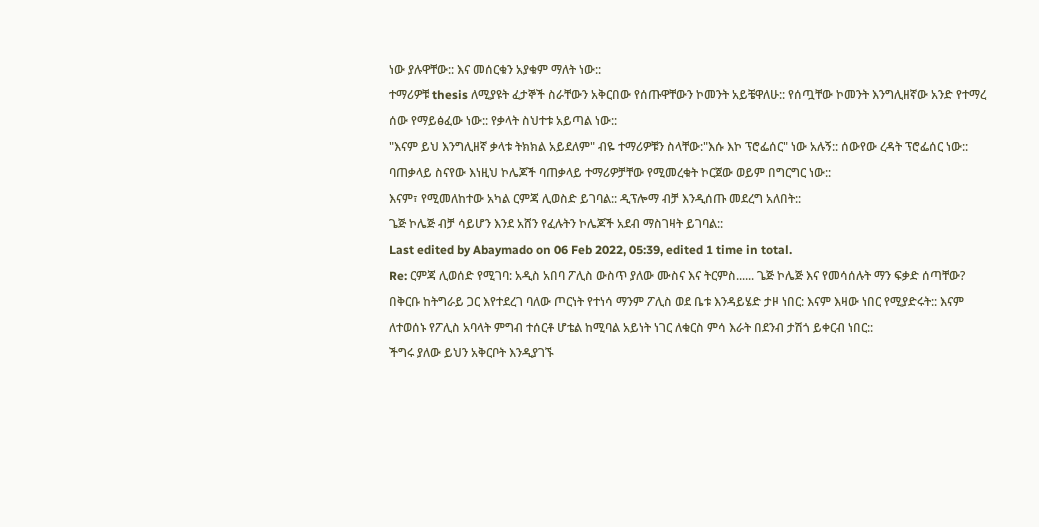ነው ያሉዋቸው:: እና መሰርቁን አያቁም ማለት ነው::
ተማሪዎቹ thesis ለሚያዩት ፈታኞች ስራቸውን አቅርበው የሰጡዋቸውን ኮመንት አይቼዋለሁ:: የሰጧቸው ኮመንት እንግሊዘኛው አንድ የተማረ ሰው የማይፅፈው ነው:: የቃላት ስህተቱ አይጣል ነው::
"እናም ይህ እንግሊዘኛ ቃላቱ ትክክል አይደለም" ብዬ ተማሪዎቹን ስላቸው:"እሱ እኮ ፕሮፌሰር" ነው አሉኝ:: ሰውየው ረዳት ፕሮፌሰር ነው::
ባጠቃላይ ስናየው እነዚህ ኮሌጆች ባጠቃላይ ተማሪዎቻቸው የሚመረቁት ኮርጀው ወይም በግርግር ነው::
እናም፣ የሚመለከተው አካል ርምጃ ሊወስድ ይገባል:: ዲፕሎማ ብቻ እንዲሰጡ መደረግ አለበት::
ጌጅ ኮሌጅ ብቻ ሳይሆን እንደ አሸን የፈሉትን ኮሌጆች አደብ ማስገዛት ይገባል::
Last edited by Abaymado on 06 Feb 2022, 05:39, edited 1 time in total.
Re: ርምጃ ሊወሰድ የሚገባ: አዲስ አበባ ፖሊስ ውስጥ ያለው ሙስና እና ትርምስ...... ጌጅ ኮሌጅ እና የመሳሰሉት ማን ፍቃድ ሰጣቸው?
በቅርቡ ከትግራይ ጋር እየተደረገ ባለው ጦርነት የተነሳ ማንም ፖሊስ ወደ ቤቱ እንዳይሄድ ታዞ ነበር: እናም እዛው ነበር የሚያድሩት:: እናም ለተወሰኑ የፖሊስ አባላት ምግብ ተሰርቶ ሆቴል ከሚባል አይነት ነገር ለቁርስ ምሳ እራት በደንብ ታሽጎ ይቀርብ ነበር::
ችግሩ ያለው ይህን አቅርቦት እንዲያገኙ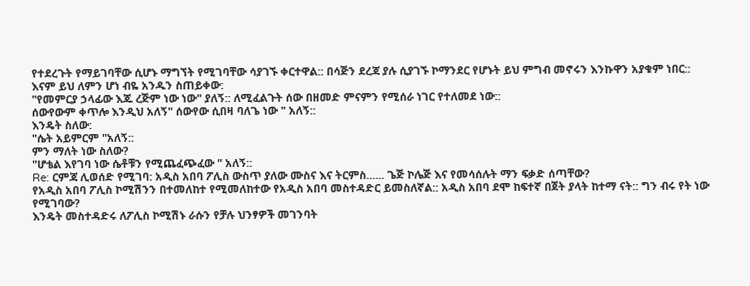የተደረጉት የማይገባቸው ሲሆኑ ማግኘት የሚገባቸው ሳያገኙ ቀርተዋል:: በሳጅን ደረጃ ያሉ ሲያገኙ ኮማንደር የሆኑት ይህ ምግብ መኖሩን እንኩዋን አያቁም ነበር::
እናም ይህ ለምን ሆነ ብዬ አንዱን ስጠይቀው:
"የመምርያ ኃላፊው እጁ ረጅም ነው ነው" ያለኝ:: ለሚፈልጉት ሰው በዘመድ ምናምን የሚሰራ ነገር የተለመደ ነው::
ሰውየውም ቀጥሎ እንዲህ አለኝ" ሰውየው ሲበዛ ባለጌ ነው " አለኝ::
እንዴት ስለው:
"ሴት አይምርም "አለኝ::
ምን ማለት ነው ስለው?
"ሆቴል እየገባ ነው ሴቶቹን የሚጨፈጭፈው " አለኝ::
Re: ርምጃ ሊወሰድ የሚገባ: አዲስ አበባ ፖሊስ ውስጥ ያለው ሙስና እና ትርምስ...... ጌጅ ኮሌጅ እና የመሳሰሉት ማን ፍቃድ ሰጣቸው?
የአዲስ አበባ ፖሊስ ኮሚሽንን በተመለከተ የሚመለከተው የአዲስ አበባ መስተዳድር ይመስለኛል:: አዲስ አበባ ደሞ ከፍተኛ በጀት ያላት ከተማ ናት:: ግን ብሩ የት ነው የሚገባው?
እንዴት መስተዳድሩ ለፖሊስ ኮሚሽኑ ራሱን የቻሉ ህንፃዎች መገንባት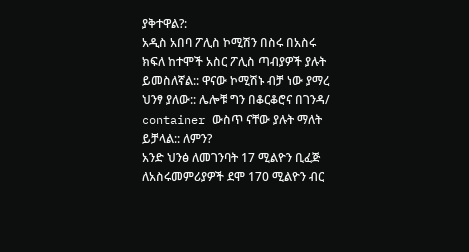ያቅተዋል?:
አዲስ አበባ ፖሊስ ኮሚሽን በስሩ በአስሩ ክፍለ ከተሞች አስር ፖሊስ ጣብያዎች ያሉት ይመስለኛል:: ዋናው ኮሚሽኑ ብቻ ነው ያማረ ህንፃ ያለው:: ሌሎቹ ግን በቆርቆሮና በገንዳ/ container ውስጥ ናቸው ያሉት ማለት ይቻላል:: ለምን?
አንድ ህንፅ ለመገንባት 17 ሚልዮን ቢፈጅ ለአስሩመምሪያዎች ደሞ 170 ሚልዮን ብር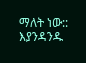ማለት ነው::
እያንዳንዱ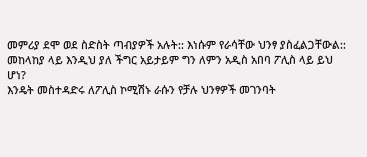መምሪያ ደሞ ወደ ስድስት ጣብያዎች አሉት:: እነሱም የራሳቸው ህንፃ ያስፈልጋቸውል::
መከላከያ ላይ እንዲህ ያለ ችግር አይታይም ግን ለምን አዲስ አበባ ፖሊስ ላይ ይህ ሆነ?
እንዴት መስተዳድሩ ለፖሊስ ኮሚሽኑ ራሱን የቻሉ ህንፃዎች መገንባት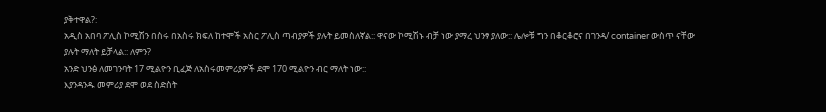ያቅተዋል?:
አዲስ አበባ ፖሊስ ኮሚሽን በስሩ በአስሩ ክፍለ ከተሞች አስር ፖሊስ ጣብያዎች ያሉት ይመስለኛል:: ዋናው ኮሚሽኑ ብቻ ነው ያማረ ህንፃ ያለው:: ሌሎቹ ግን በቆርቆሮና በገንዳ/ container ውስጥ ናቸው ያሉት ማለት ይቻላል:: ለምን?
አንድ ህንፅ ለመገንባት 17 ሚልዮን ቢፈጅ ለአስሩመምሪያዎች ደሞ 170 ሚልዮን ብር ማለት ነው::
እያንዳንዱ መምሪያ ደሞ ወደ ስድስት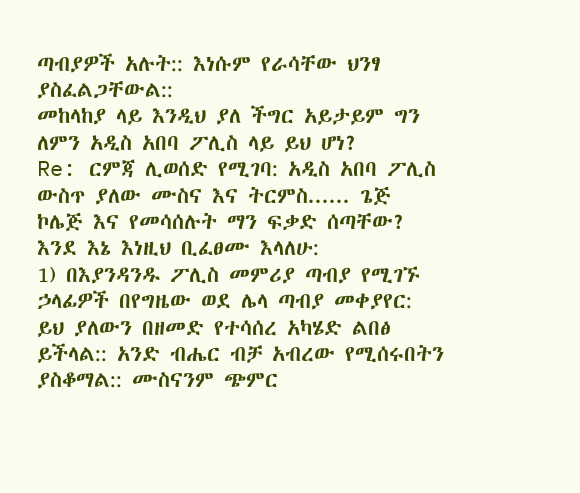ጣብያዎች አሉት:: እነሱም የራሳቸው ህንፃ ያስፈልጋቸውል::
መከላከያ ላይ እንዲህ ያለ ችግር አይታይም ግን ለምን አዲስ አበባ ፖሊስ ላይ ይህ ሆነ?
Re: ርምጃ ሊወሰድ የሚገባ: አዲስ አበባ ፖሊስ ውስጥ ያለው ሙስና እና ትርምስ...... ጌጅ ኮሌጅ እና የመሳሰሉት ማን ፍቃድ ሰጣቸው?
እንደ እኔ እነዚህ ቢፈፀሙ እላለሁ:
1) በእያንዳንዱ ፖሊስ መምሪያ ጣብያ የሚገኙ ኃላፊዎች በየግዜው ወደ ሌላ ጣብያ መቀያየር: ይህ ያለውን በዘመድ የተሳሰረ አካሄድ ልበፅ ይችላል:: አንድ ብሔር ብቻ አብረው የሚሰሩበትን ያስቆማል:: ሙስናንም ጭምር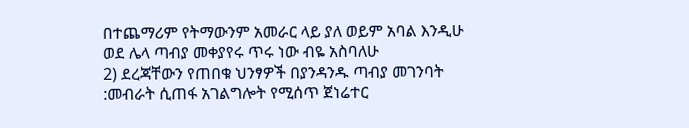በተጨማሪም የትማውንም አመራር ላይ ያለ ወይም አባል እንዲሁ ወደ ሌላ ጣብያ መቀያየሩ ጥሩ ነው ብዬ አስባለሁ
2) ደረጃቸውን የጠበቁ ህንፃዎች በያንዳንዱ ጣብያ መገንባት :መብራት ሲጠፋ አገልግሎት የሚሰጥ ጀነሬተር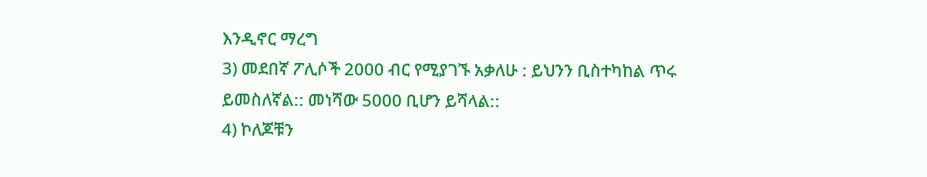እንዲኖር ማረግ
3) መደበኛ ፖሊሶች 2000 ብር የሚያገኙ አቃለሁ : ይህንን ቢስተካከል ጥሩ ይመስለኛል:: መነሻው 5000 ቢሆን ይሻላል::
4) ኮለጆቹን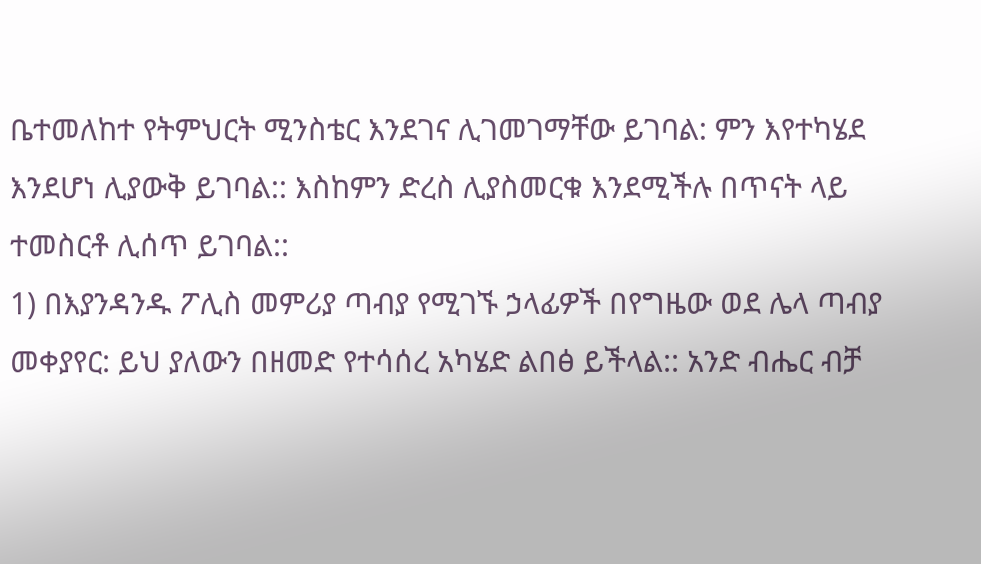ቤተመለከተ የትምህርት ሚንስቴር እንደገና ሊገመገማቸው ይገባል: ምን እየተካሄደ እንደሆነ ሊያውቅ ይገባል:: እስከምን ድረስ ሊያስመርቁ እንደሚችሉ በጥናት ላይ ተመስርቶ ሊሰጥ ይገባል::
1) በእያንዳንዱ ፖሊስ መምሪያ ጣብያ የሚገኙ ኃላፊዎች በየግዜው ወደ ሌላ ጣብያ መቀያየር: ይህ ያለውን በዘመድ የተሳሰረ አካሄድ ልበፅ ይችላል:: አንድ ብሔር ብቻ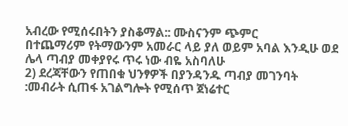አብረው የሚሰሩበትን ያስቆማል:: ሙስናንም ጭምር
በተጨማሪም የትማውንም አመራር ላይ ያለ ወይም አባል እንዲሁ ወደ ሌላ ጣብያ መቀያየሩ ጥሩ ነው ብዬ አስባለሁ
2) ደረጃቸውን የጠበቁ ህንፃዎች በያንዳንዱ ጣብያ መገንባት :መብራት ሲጠፋ አገልግሎት የሚሰጥ ጀነሬተር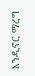እንዲኖር ማረግ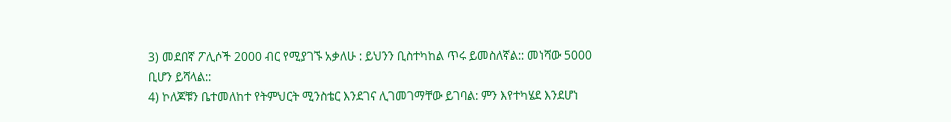3) መደበኛ ፖሊሶች 2000 ብር የሚያገኙ አቃለሁ : ይህንን ቢስተካከል ጥሩ ይመስለኛል:: መነሻው 5000 ቢሆን ይሻላል::
4) ኮለጆቹን ቤተመለከተ የትምህርት ሚንስቴር እንደገና ሊገመገማቸው ይገባል: ምን እየተካሄደ እንደሆነ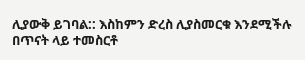ሊያውቅ ይገባል:: እስከምን ድረስ ሊያስመርቁ እንደሚችሉ በጥናት ላይ ተመስርቶ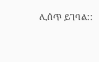ሊሰጥ ይገባል::